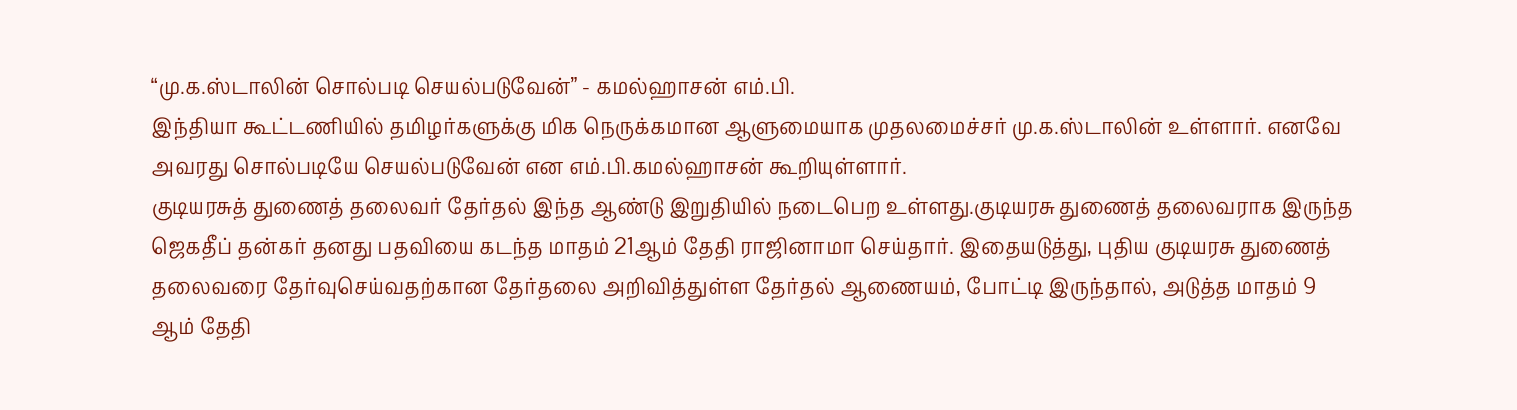“மு.க.ஸ்டாலின் சொல்படி செயல்படுவேன்” - கமல்ஹாசன் எம்.பி.
இந்தியா கூட்டணியில் தமிழர்களுக்கு மிக நெருக்கமான ஆளுமையாக முதலமைச்சர் மு.க.ஸ்டாலின் உள்ளார். எனவே அவரது சொல்படியே செயல்படுவேன் என எம்.பி.கமல்ஹாசன் கூறியுள்ளார்.
குடியரசுத் துணைத் தலைவர் தேர்தல் இந்த ஆண்டு இறுதியில் நடைபெற உள்ளது.குடியரசு துணைத் தலைவராக இருந்த ஜெகதீப் தன்கர் தனது பதவியை கடந்த மாதம் 21ஆம் தேதி ராஜினாமா செய்தார். இதையடுத்து, புதிய குடியரசு துணைத் தலைவரை தேர்வுசெய்வதற்கான தேர்தலை அறிவித்துள்ள தேர்தல் ஆணையம், போட்டி இருந்தால், அடுத்த மாதம் 9 ஆம் தேதி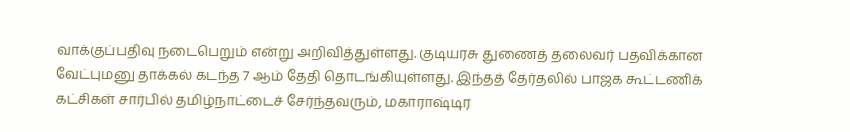வாக்குப்பதிவு நடைபெறும் என்று அறிவித்துள்ளது. குடியரசு துணைத் தலைவர் பதவிக்கான வேட்புமனு தாக்கல் கடந்த 7 ஆம் தேதி தொடங்கியுள்ளது. இந்தத் தேர்தலில் பாஜக கூட்டணிக் கட்சிகள் சார்பில் தமிழ்நாட்டைச் சேர்ந்தவரும், மகாராஷ்டிர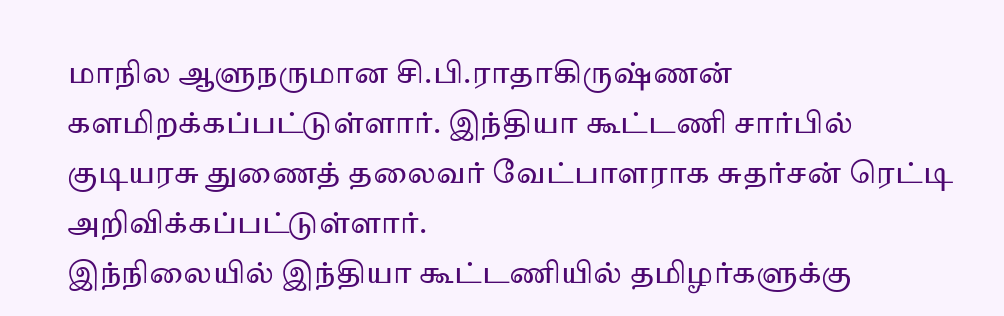மாநில ஆளுநருமான சி.பி.ராதாகிருஷ்ணன் களமிறக்கப்பட்டுள்ளார். இந்தியா கூட்டணி சார்பில் குடியரசு துணைத் தலைவர் வேட்பாளராக சுதர்சன் ரெட்டி அறிவிக்கப்பட்டுள்ளார்.
இந்நிலையில் இந்தியா கூட்டணியில் தமிழர்களுக்கு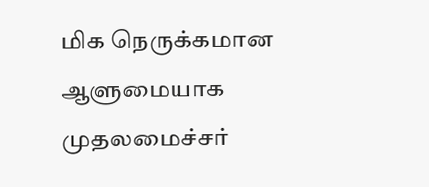மிக நெருக்கமான ஆளுமையாக முதலமைச்சர்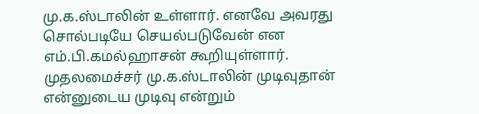மு.க.ஸ்டாலின் உள்ளார். எனவே அவரது சொல்படியே செயல்படுவேன் என எம்.பி.கமல்ஹாசன் கூறியுள்ளார். முதலமைச்சர் மு.க.ஸ்டாலின் முடிவுதான் என்னுடைய முடிவு என்றும்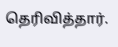தெரிவித்தார்.